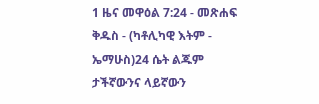1 ዜና መዋዕል 7:24 - መጽሐፍ ቅዱስ - (ካቶሊካዊ እትም - ኤማሁስ)24 ሴት ልጁም ታችኛውንና ላይኛውን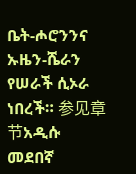ቤት-ሖሮንንና ኡዜን-ሼራን የሠራች ሲኦራ ነበረች። 参见章节አዲሱ መደበኛ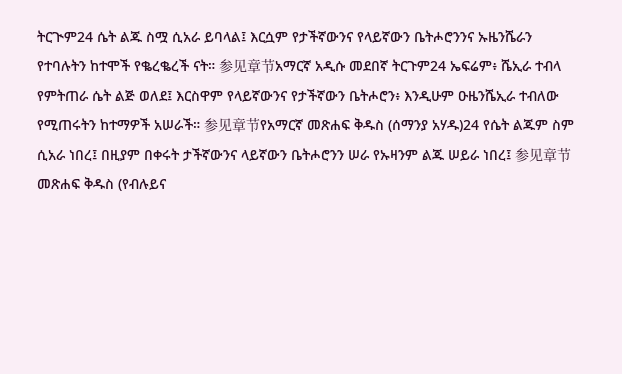ትርጒም24 ሴት ልጁ ስሟ ሲአራ ይባላል፤ እርሷም የታችኛውንና የላይኛውን ቤትሖሮንንና ኡዜንሼራን የተባሉትን ከተሞች የቈረቈረች ናት። 参见章节አማርኛ አዲሱ መደበኛ ትርጉም24 ኤፍሬም፥ ሼኢራ ተብላ የምትጠራ ሴት ልጅ ወለደ፤ እርስዋም የላይኛውንና የታችኛውን ቤትሖሮን፥ እንዲሁም ዑዜንሼኢራ ተብለው የሚጠሩትን ከተማዎች አሠራች። 参见章节የአማርኛ መጽሐፍ ቅዱስ (ሰማንያ አሃዱ)24 የሴት ልጁም ስም ሲአራ ነበረ፤ በዚያም በቀሩት ታችኛውንና ላይኛውን ቤትሖሮንን ሠራ የኡዛንም ልጁ ሠይራ ነበረ፤ 参见章节መጽሐፍ ቅዱስ (የብሉይና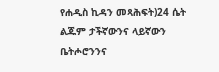የሐዲስ ኪዳን መጻሕፍት)24 ሴት ልጁም ታችኛውንና ላይኛውን ቤትሖሮንንና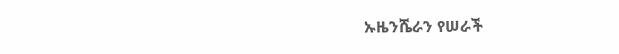ኡዜንሼራን የሠራች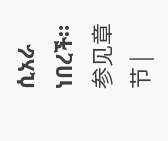ሲአራ ነበረች። 参见章节 |